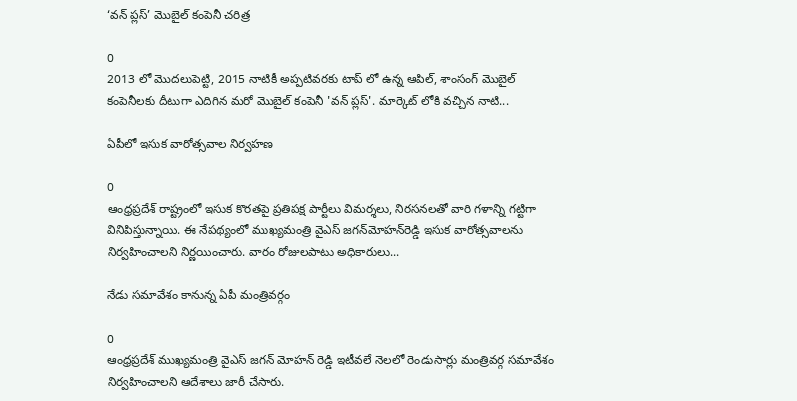‘వన్ ప్లస్’ మొబైల్ కంపెనీ చరిత్ర

0
2013 లో మొదలుపెట్టి, 2015 నాటికీ అప్పటివరకు టాప్ లో ఉన్న ఆపిల్, శాంసంగ్ మొబైల్ కంపెనీలకు దీటుగా ఎదిగిన మరో మొబైల్ కంపెనీ 'వన్ ప్లస్'. మార్కెట్ లోకి వచ్చిన నాటి...

ఏపీలో ఇసుక వారోత్సవాల నిర్వహణ

0
ఆంధ్రప్రదేశ్ రాష్ట్రంలో ఇసుక కొరతపై ప్రతిపక్ష పార్టీలు విమర్శలు, నిరసనలతో వారి గళాన్ని గట్టిగా వినిపిస్తున్నాయి. ఈ నేపథ్యంలో ముఖ్యమంత్రి వైఎస్‌ జగన్‌మోహన్‌రెడ్డి ఇసుక వారోత్సవాలను నిర్వహించాలని నిర్ణయించారు. వారం రోజులపాటు అధికారులు...

నేడు సమావేశం కానున్న ఏపీ మంత్రివర్గం

0
ఆంధ్రప్రదేశ్ ముఖ్యమంత్రి వైఎస్ జగన్ మోహన్ రెడ్డి ఇటీవలే నెలలో రెండుసార్లు మంత్రివర్గ సమావేశం నిర్వహించాలని ఆదేశాలు జారీ చేసారు.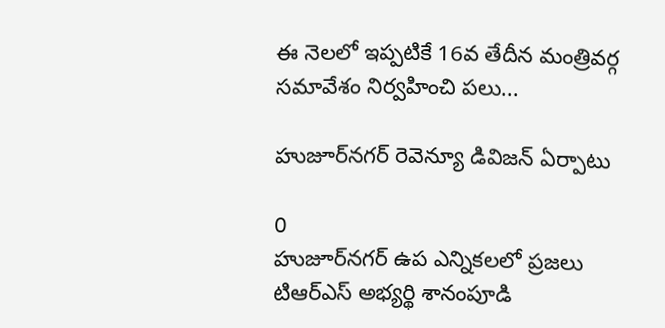ఈ నెలలో ఇప్పటికే 16వ తేదీన మంత్రివర్గ సమావేశం నిర్వహించి పలు...

హుజూర్‌నగర్‌ రెవెన్యూ డివిజన్‌ ఏర్పాటు

0
హుజూర్‌నగర్‌ ఉప ఎన్నికలలో ప్రజలు టిఆర్ఎస్ అభ్యర్థి శానంపూడి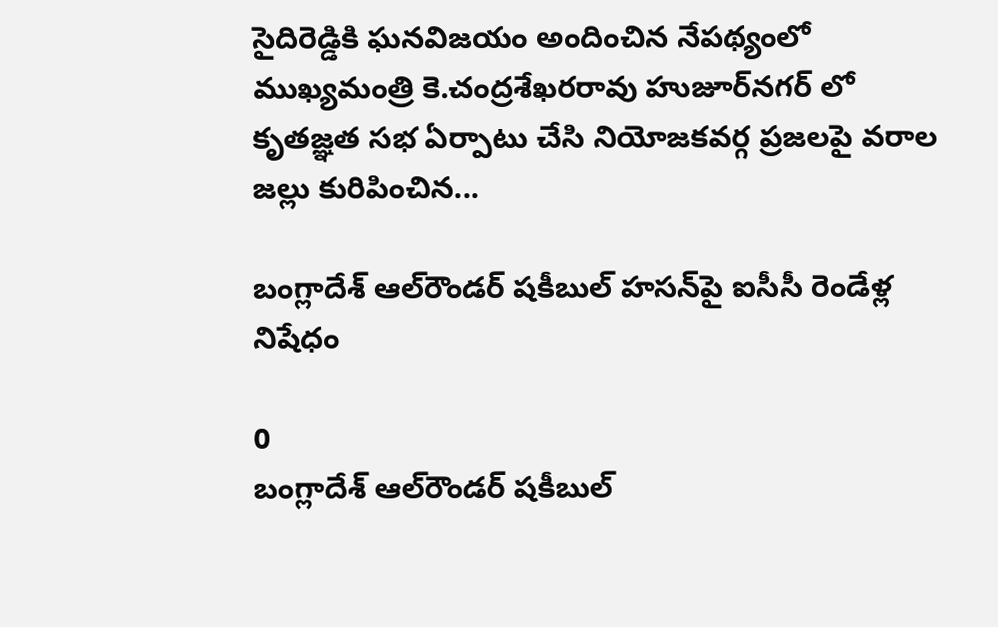సైదిరెడ్డికి ఘనవిజయం అందించిన నేపథ్యంలో ముఖ్యమంత్రి కె.చంద్రశేఖరరావు హుజూర్‌నగర్‌ లో కృతజ్ఞత సభ ఏర్పాటు చేసి నియోజకవర్గ ప్రజలపై వరాల జల్లు కురిపించిన...

బంగ్లాదేశ్‌ ఆల్‌రౌండర్‌ షకీబుల్‌ హసన్‌పై ఐసీసీ రెండేళ్ల నిషేధం

0
బంగ్లాదేశ్‌ ఆల్‌రౌండర్‌ షకీబుల్‌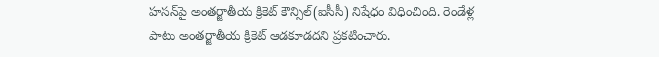హసన్‌పై అంతర్జాతీయ క్రికెట్‌ కౌన్సిల్‌(ఐసీసీ) నిషేధం విధించింది. రెండేళ్ల పాటు అంతర్జాతీయ క్రికెట్ ఆడకూడదని ప్రకటించారు.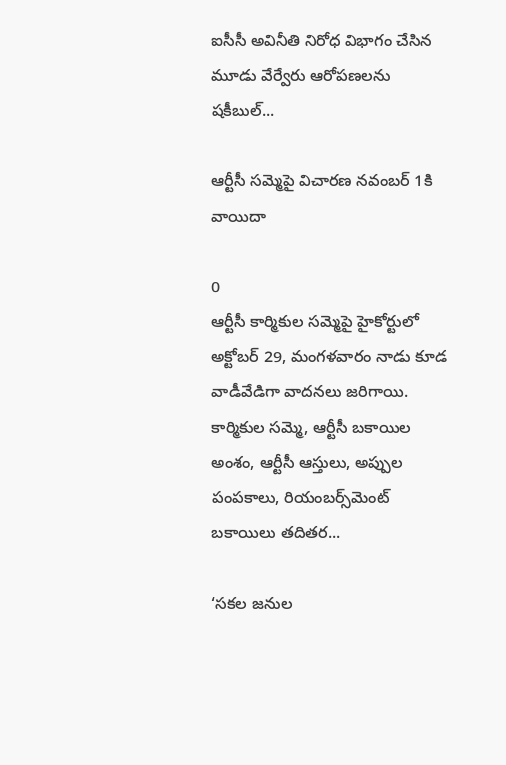ఐసీసీ అవినీతి నిరోధ విభాగం చేసిన మూడు వేర్వేరు ఆరోపణలను షకీబుల్‌...

ఆర్టీసీ సమ్మెపై విచారణ నవంబర్ 1కి వాయిదా

0
ఆర్టీసీ కార్మికుల సమ్మెపై హైకోర్టులో అక్టోబర్ 29, మంగళవారం నాడు కూడ వాడీవేడిగా వాదనలు జరిగాయి. కార్మికుల సమ్మె, ఆర్టీసీ బకాయిల అంశం, ఆర్టీసీ ఆస్తులు, అప్పుల పంపకాలు, రియంబర్స్‌మెంట్ బకాయిలు తదితర...

‘సకల జనుల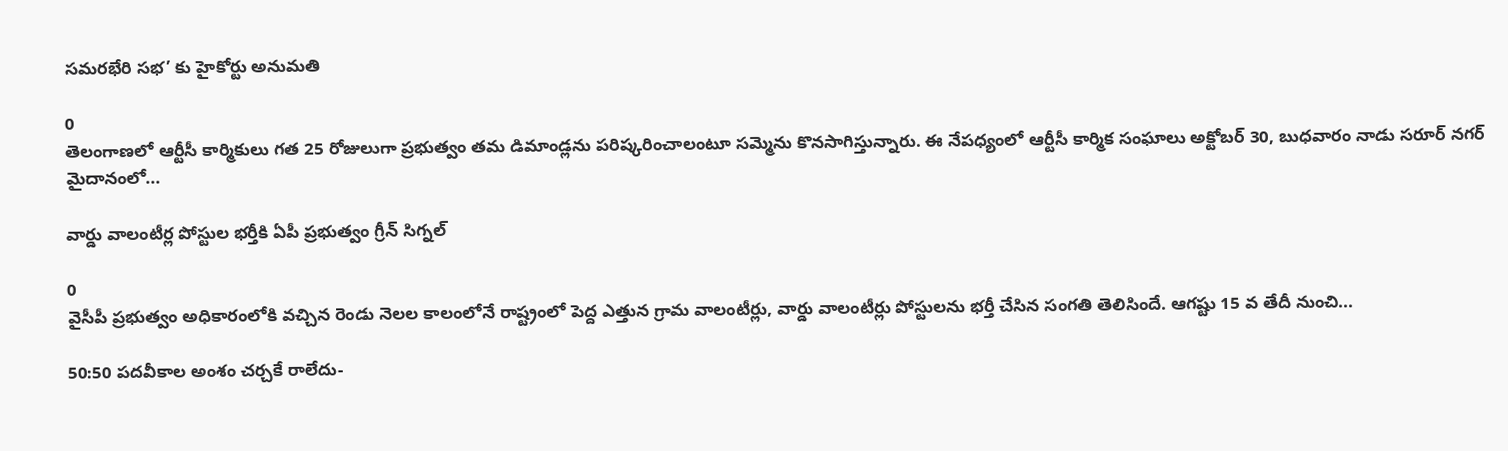సమరభేరి సభ’ కు హైకోర్టు అనుమతి

0
తెలంగాణలో ఆర్టీసీ కార్మికులు గత 25 రోజులుగా ప్రభుత్వం తమ డిమాండ్లను పరిష్కరించాలంటూ సమ్మెను కొనసాగిస్తున్నారు. ఈ నేపధ్యంలో ఆర్టీసీ కార్మిక సంఘాలు అక్టోబర్ 30, బుధవారం నాడు సరూర్ నగర్ మైదానంలో...

వార్డు వాలంటీర్ల పోస్టుల భర్తీకి ఏపీ ప్రభుత్వం గ్రీన్ సిగ్నల్

0
వైసీపీ ప్రభుత్వం అధికారంలోకి వచ్చిన రెండు నెలల కాలంలోనే రాష్ట్రంలో పెద్ద ఎత్తున గ్రామ వాలంటీర్లు, వార్డు వాలంటీర్లు పోస్టులను భర్తీ చేసిన సంగతి తెలిసిందే. ఆగష్టు 15 వ తేదీ నుంచి...

50:50 పదవీకాల అంశం చర్చకే రాలేదు-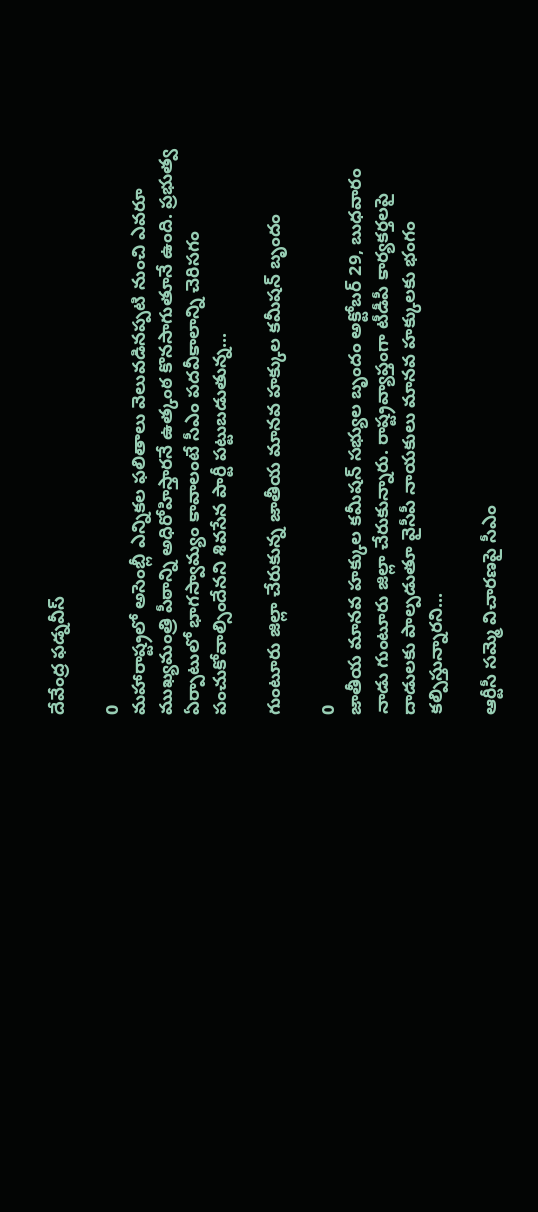దేవేంద్ర ఫడ్నవీస్

0
మహారాష్ట్రలో అసెంబ్లీ ఎన్నికల ఫలితాలు వెలువడినప్పటి నుంచి ఎవరూ ముఖ్యమంత్రి పీఠాన్ని అధిరోహిస్తారనే ఉత్కంఠ కొనసాగుతూనే ఉంది. ప్రభుత్వ ఏర్పాటులో భాగస్వామ్యం కావాలంటే సీఎం పదవీకాలాన్ని చెరిసగం పంచుకోవాల్సిందేనని శివసేన పార్టీ పట్టుబడుతున్న...

గుంటూరు జిల్లా చేరుకున్న జాతీయ మానవ హక్కుల కమీషన్ బృందం

0
జాతీయ మానవ హక్కుల కమీషన్ సభ్యుల బృందం అక్టోబర్ 29, బుధవారం నాడు గుంటూరు జిల్లా చేరుకున్నారు. రాష్ట్రవ్యాప్తంగా టీడీపీ కార్యకర్తలపై దాడులకు పాల్పడుతూ వైసీపీ నాయకులు మానవ హక్కులకు భంగం కల్పిస్తున్నారని...

ఆర్టీసీ సమ్మె విచారణపై సీఎం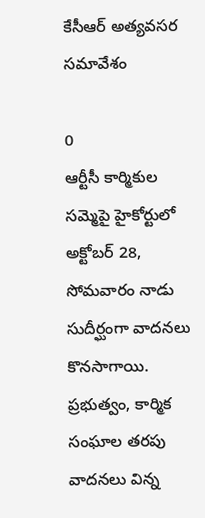కేసీఆర్‌ అత్యవసర సమావేశం

0
ఆర్టీసీ కార్మికుల సమ్మెపై హైకోర్టులో అక్టోబర్ 28, సోమవారం నాడు సుదీర్ఘంగా వాదనలు కొనసాగాయి. ప్రభుత్వం, కార్మిక సంఘాల తరపు వాదనలు విన్న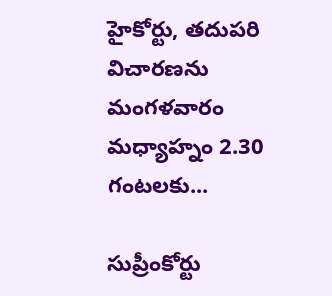హైకోర్టు, తదుపరి విచారణను మంగళవారం మధ్యాహ్నం 2.30 గంటలకు...

సుప్రీంకోర్టు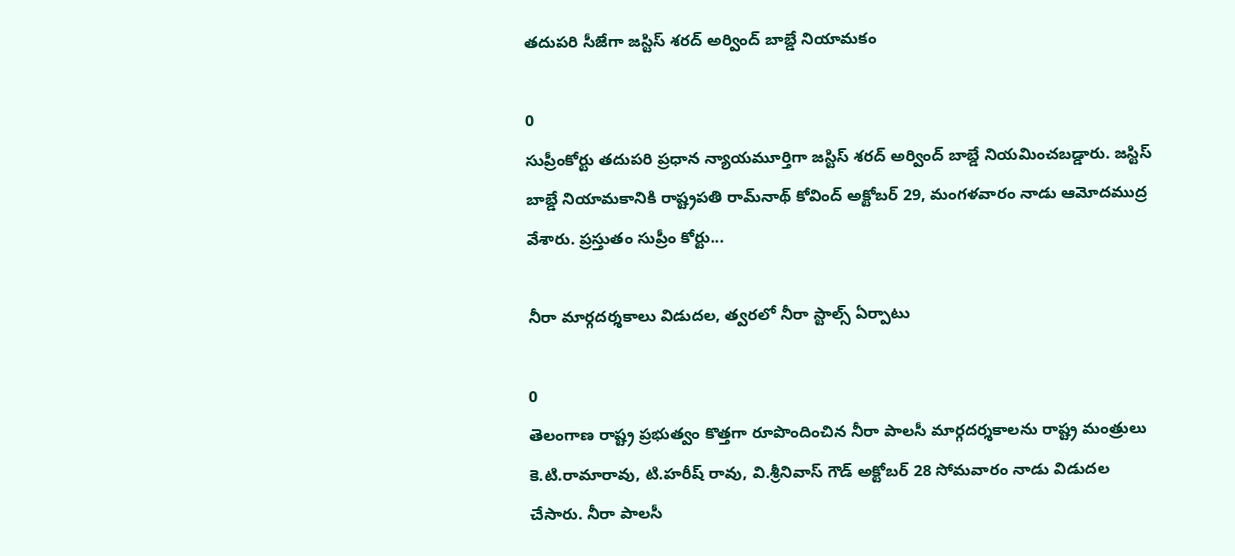తదుపరి సీజేగా జస్టిస్‌ శరద్‌ అర్వింద్‌ బాబ్డే నియామకం

0
సుప్రీంకోర్టు తదుపరి ప్రధాన న్యాయమూర్తిగా జస్టిస్‌ శరద్‌ అర్వింద్‌ బాబ్డే నియమించబడ్డారు. జస్టిస్‌ బాబ్డే నియామకానికి రాష్ట్రపతి రామ్‌నాథ్‌ కోవింద్‌ అక్టోబర్ 29, మంగళవారం నాడు ఆమోదముద్ర వేశారు. ప్రస్తుతం సుప్రీం కోర్టు...

నీరా మార్గదర్శకాలు విడుదల, త్వరలో నీరా స్టాల్స్ ఏర్పాటు

0
తెలంగాణ రాష్ట్ర ప్రభుత్వం కొత్తగా రూపొందించిన నీరా పాలసీ మార్గదర్శకాలను రాష్ట్ర మంత్రులు కె.టి.రామారావు, టి.హరీష్ రావు, వి.శ్రీనివాస్ గౌడ్ అక్టోబర్ 28 సోమవారం నాడు విడుదల చేసారు. నీరా పాలసీ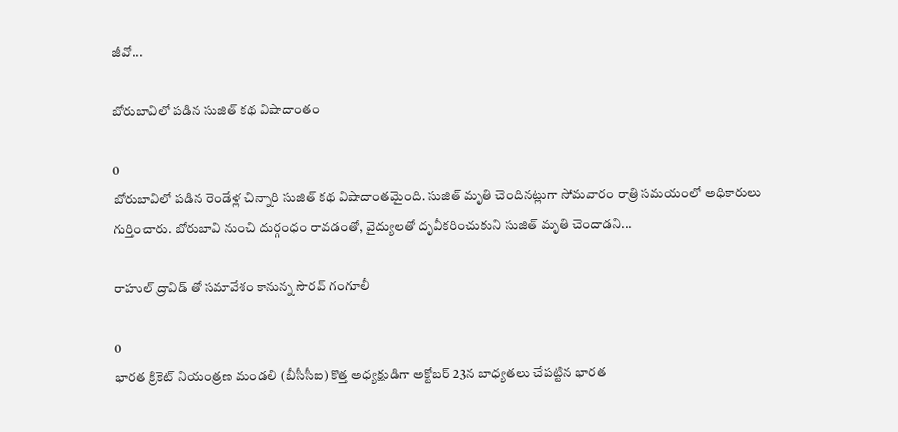జీవో...

బోరుబావిలో పడిన సుజిత్ కథ విషాదాంతం

0
బోరుబావిలో పడిన రెండేళ్ల చిన్నారి సుజిత్ కథ విషాదాంతమైంది. సుజిత్ మృతి చెందినట్లుగా సోమవారం రాత్రి సమయంలో అధికారులు గుర్తించారు. బోరుబావి నుంచి దుర్గంధం రావడంతో, వైద్యులతో దృవీకరించుకుని సుజిత్ మృతి చెందాడని...

రాహుల్ ద్రావిడ్ తో సమావేశం కానున్న సౌరవ్ గంగూలీ

0
భారత క్రికెట్‌ నియంత్రణ మండలి (బీసీసీఐ) కొత్త అధ్యక్షుడిగా అక్టోబర్ 23న బాధ్యతలు చేపట్టిన భారత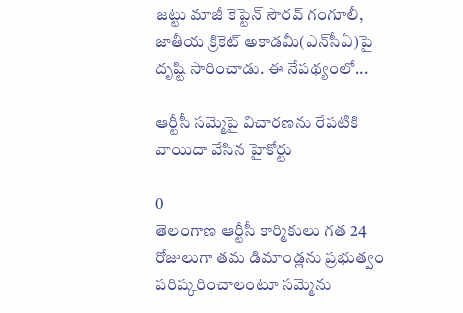జట్టు మాజీ కెప్టెన్ సౌరవ్ గంగూలీ, జాతీయ క్రికెట్ అకాడమీ(ఎన్‌సీఏ)పై దృష్టి సారించాడు. ఈ నేపథ్యంలో...

ఆర్టీసీ సమ్మెపై విచారణను రేపటికి వాయిదా వేసిన హైకోర్టు

0
తెలంగాణ ఆర్టీసీ కార్మికులు గత 24 రోజులుగా తమ డిమాండ్లను ప్రభుత్వం పరిష్కరించాలంటూ సమ్మెను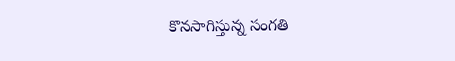కొనసాగిస్తున్న సంగతి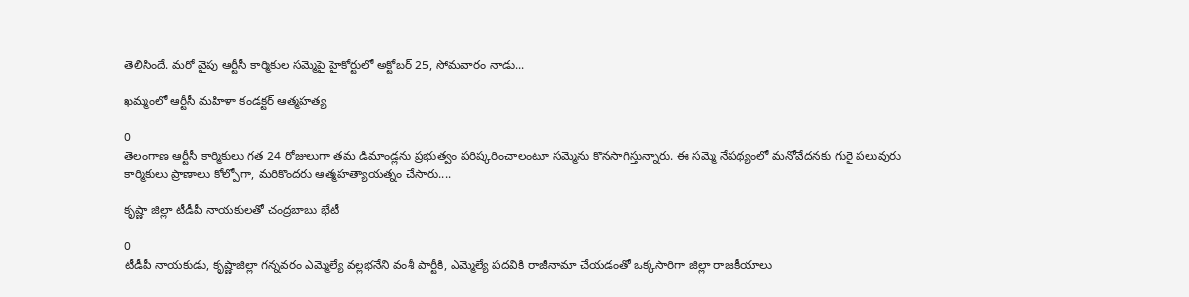తెలిసిందే. మరో వైపు ఆర్టీసీ కార్మికుల సమ్మెపై హైకోర్టులో అక్టోబర్ 25, సోమవారం నాడు...

ఖమ్మంలో ఆర్టీసీ మహిళా కండక్టర్ ఆత్మహత్య

0
తెలంగాణ ఆర్టీసీ కార్మికులు గత 24 రోజులుగా తమ డిమాండ్లను ప్రభుత్వం పరిష్కరించాలంటూ సమ్మెను కొనసాగిస్తున్నారు. ఈ సమ్మె నేపథ్యంలో మనోవేదనకు గురై పలువురు కార్మికులు ప్రాణాలు కోల్పోగా, మరికొందరు ఆత్మహత్యాయత్నం చేసారు....

కృష్ణా జిల్లా టీడీపీ నాయకులతో చంద్రబాబు భేటీ

0
టీడీపీ నాయకుడు, కృష్ణాజిల్లా గన్నవరం ఎమ్మెల్యే వల్లభనేని వంశీ పార్టీకి, ఎమ్మెల్యే పదవికి రాజీనామా చేయడంతో ఒక్కసారిగా జిల్లా రాజకీయాలు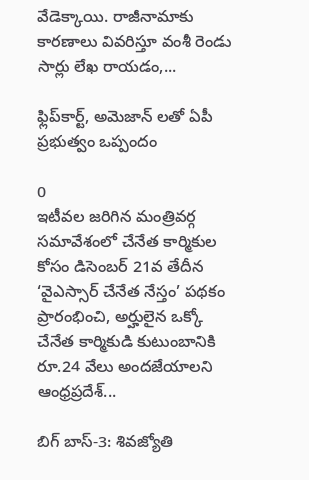వేడెక్కాయి. రాజీనామాకు కారణాలు వివరిస్తూ వంశీ రెండు సార్లు లేఖ రాయడం,...

ఫ్లిప్‌కార్ట్‌, అమెజాన్‌ లతో ఏపీ ప్రభుత్వం ఒప్పందం

0
ఇటీవల జరిగిన మంత్రివర్గ సమావేశంలో చేనేత కార్మికుల కోసం డిసెంబర్‌ 21వ తేదీన ‘వైఎస్సార్‌ చేనేత నేస్తం’ పథకం ప్రారంభించి, అర్హులైన ఒక్కో చేనేత కార్మికుడి కుటుంబానికి రూ.24 వేలు అందజేయాలని ఆంధ్రప్రదేశ్...

బిగ్ బాస్-3: శివజ్యోతి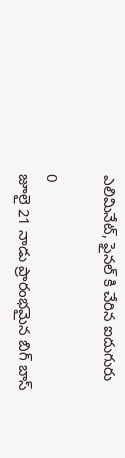ఎలిమినేట్, ఫైనల్ కి చేరిన ఐదుగురు

0
జూలై 21 నాడు ప్రారంభమైన బిగ్ బాస్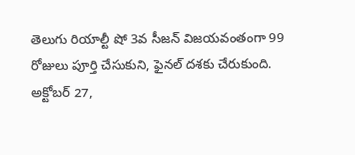తెలుగు రియాల్టీ షో 3వ సీజన్ విజయవంతంగా 99 రోజులు పూర్తి చేసుకుని, ఫైనల్ దశకు చేరుకుంది. అక్టోబర్ 27,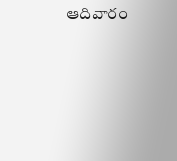ఆదివారం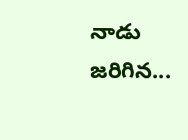నాడు జరిగిన...